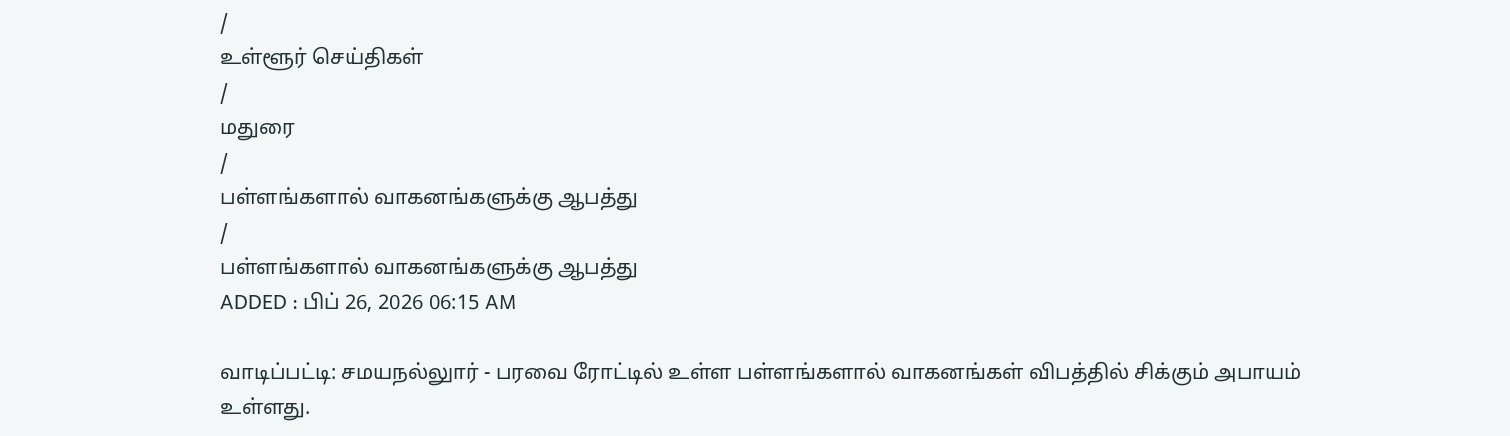/
உள்ளூர் செய்திகள்
/
மதுரை
/
பள்ளங்களால் வாகனங்களுக்கு ஆபத்து
/
பள்ளங்களால் வாகனங்களுக்கு ஆபத்து
ADDED : பிப் 26, 2026 06:15 AM

வாடிப்பட்டி: சமயநல்லுார் - பரவை ரோட்டில் உள்ள பள்ளங்களால் வாகனங்கள் விபத்தில் சிக்கும் அபாயம் உள்ளது.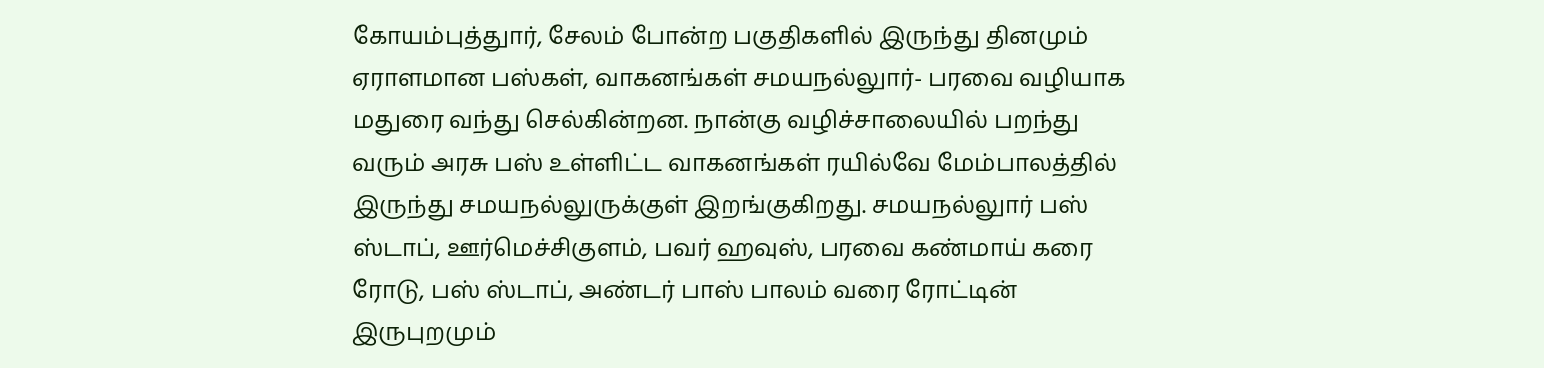கோயம்புத்துார், சேலம் போன்ற பகுதிகளில் இருந்து தினமும் ஏராளமான பஸ்கள், வாகனங்கள் சமயநல்லுார்- பரவை வழியாக மதுரை வந்து செல்கின்றன. நான்கு வழிச்சாலையில் பறந்து வரும் அரசு பஸ் உள்ளிட்ட வாகனங்கள் ரயில்வே மேம்பாலத்தில் இருந்து சமயநல்லுருக்குள் இறங்குகிறது. சமயநல்லுார் பஸ் ஸ்டாப், ஊர்மெச்சிகுளம், பவர் ஹவுஸ், பரவை கண்மாய் கரை ரோடு, பஸ் ஸ்டாப், அண்டர் பாஸ் பாலம் வரை ரோட்டின் இருபுறமும்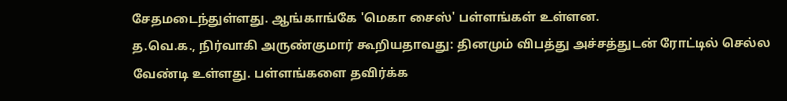சேதமடைந்துள்ளது. ஆங்காங்கே 'மெகா சைஸ்' பள்ளங்கள் உள்ளன.
த.வெ.க., நிர்வாகி அருண்குமார் கூறியதாவது: தினமும் விபத்து அச்சத்துடன் ரோட்டில் செல்ல வேண்டி உள்ளது. பள்ளங்களை தவிர்க்க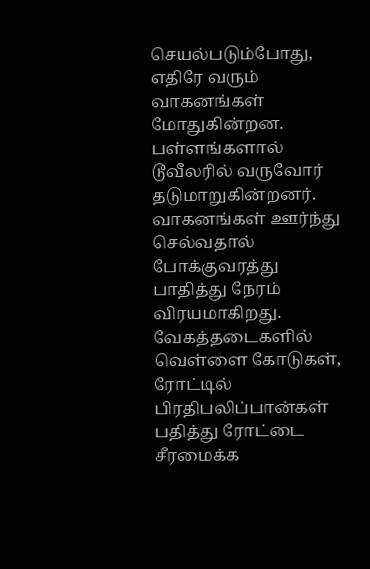செயல்படும்போது, எதிரே வரும் வாகனங்கள் மோதுகின்றன. பள்ளங்களால் டூவீலரில் வருவோர் தடுமாறுகின்றனர். வாகனங்கள் ஊர்ந்து செல்வதால் போக்குவரத்து பாதித்து நேரம் விரயமாகிறது. வேகத்தடைகளில் வெள்ளை கோடுகள், ரோட்டில் பிரதிபலிப்பான்கள் பதித்து ரோட்டை சீரமைக்க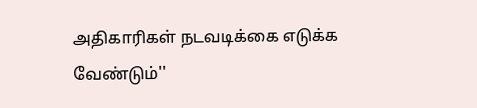அதிகாரிகள் நடவடிக்கை எடுக்க வேண்டும்''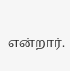என்றார்.